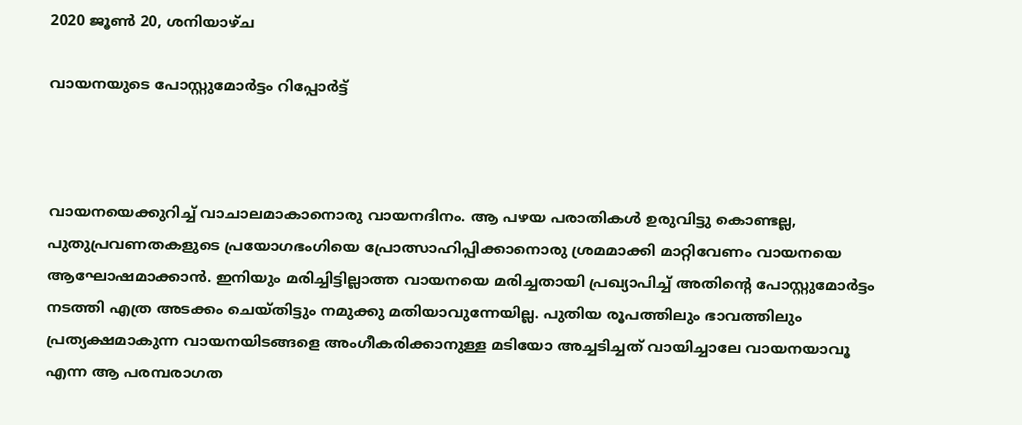2020 ജൂൺ 20, ശനിയാഴ്‌ച

വായനയുടെ പോസ്റ്റുമോർട്ടം റിപ്പോർട്ട്



വായനയെക്കുറിച്ച് വാചാലമാകാനൊരു വായനദിനം. ആ പഴയ പരാതികൾ ഉരുവിട്ടു കൊണ്ടല്ല, പുതുപ്രവണതകളുടെ പ്രയോഗഭംഗിയെ പ്രോത്സാഹിപ്പിക്കാനൊരു ശ്രമമാക്കി മാറ്റിവേണം വായനയെ ആഘോഷമാക്കാൻ. ഇനിയും മരിച്ചിട്ടില്ലാത്ത വായനയെ മരിച്ചതായി പ്രഖ്യാപിച്ച് അതിൻ്റെ പോസ്റ്റുമോർട്ടം നടത്തി എത്ര അടക്കം ചെയ്തിട്ടും നമുക്കു മതിയാവുന്നേയില്ല. പുതിയ രൂപത്തിലും ഭാവത്തിലും പ്രത്യക്ഷമാകുന്ന വായനയിടങ്ങളെ അംഗീകരിക്കാനുള്ള മടിയോ അച്ചടിച്ചത് വായിച്ചാലേ വായനയാവൂ എന്ന ആ പരമ്പരാഗത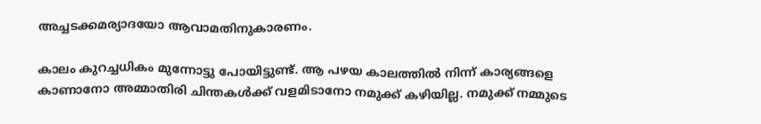അച്ചടക്കമര്യാദയോ ആവാമതിനുകാരണം.

കാലം കുറച്ചധികം മുന്നോട്ടു പോയിട്ടുണ്ട്. ആ പഴയ കാലത്തിൽ നിന്ന് കാര്യങ്ങളെ കാണാനോ അമ്മാതിരി ചിന്തകൾക്ക് വളമിടാനോ നമുക്ക് കഴിയില്ല. നമുക്ക് നമ്മുടെ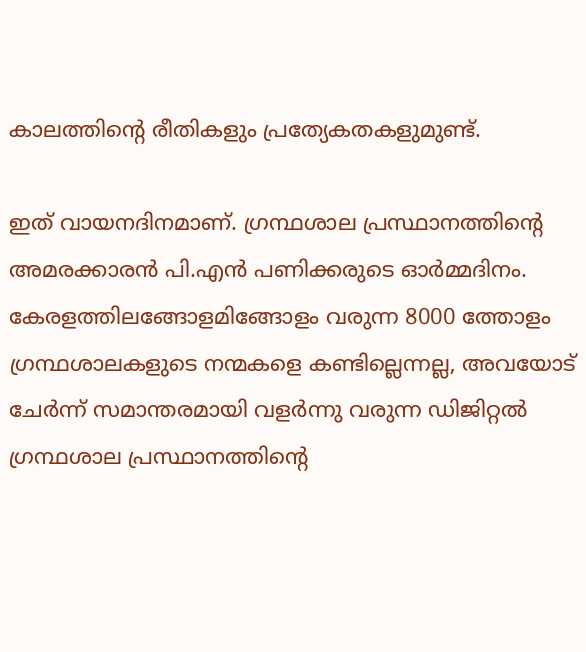കാലത്തിൻ്റെ രീതികളും പ്രത്യേകതകളുമുണ്ട്.

ഇത് വായനദിനമാണ്. ഗ്രന്ഥശാല പ്രസ്ഥാനത്തിൻ്റെ അമരക്കാരൻ പി.എൻ പണിക്കരുടെ ഓർമ്മദിനം. കേരളത്തിലങ്ങോളമിങ്ങോളം വരുന്ന 8000 ത്തോളം ഗ്രന്ഥശാലകളുടെ നന്മകളെ കണ്ടില്ലെന്നല്ല, അവയോട് ചേർന്ന് സമാന്തരമായി വളർന്നു വരുന്ന ഡിജിറ്റൽ ഗ്രന്ഥശാല പ്രസ്ഥാനത്തിൻ്റെ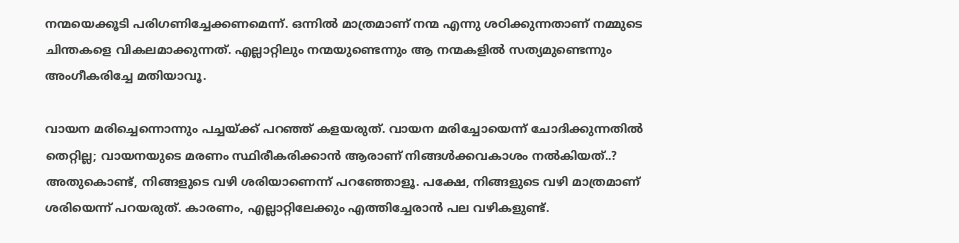നന്മയെക്കൂടി പരിഗണിച്ചേക്കണമെന്ന്. ഒന്നിൽ മാത്രമാണ് നന്മ എന്നു ശഠിക്കുന്നതാണ് നമ്മുടെ ചിന്തകളെ വികലമാക്കുന്നത്. എല്ലാറ്റിലും നന്മയുണ്ടെന്നും ആ നന്മകളിൽ സത്യമുണ്ടെന്നും അംഗീകരിച്ചേ മതിയാവൂ.

വായന മരിച്ചെന്നൊന്നും പച്ചയ്ക്ക് പറഞ്ഞ് കളയരുത്. വായന മരിച്ചോയെന്ന് ചോദിക്കുന്നതിൽ തെറ്റില്ല; വായനയുടെ മരണം സ്ഥിരീകരിക്കാൻ ആരാണ് നിങ്ങൾക്കവകാശം നൽകിയത്..? അതുകൊണ്ട്, നിങ്ങളുടെ വഴി ശരിയാണെന്ന് പറഞ്ഞോളൂ. പക്ഷേ, നിങ്ങളുടെ വഴി മാത്രമാണ് ശരിയെന്ന് പറയരുത്. കാരണം, എല്ലാറ്റിലേക്കും എത്തിച്ചേരാൻ പല വഴികളുണ്ട്.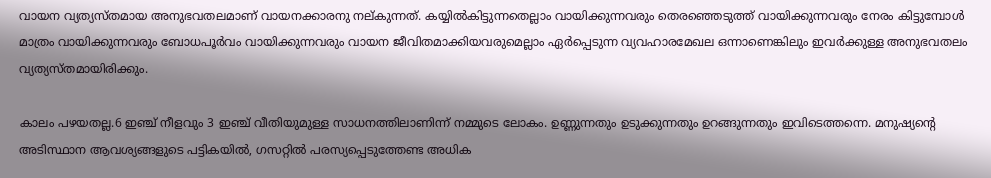വായന വ്യത്യസ്തമായ അനുഭവതലമാണ് വായനക്കാരനു നല്കുന്നത്. കയ്യിൽകിട്ടുന്നതെല്ലാം വായിക്കുന്നവരും തെരഞ്ഞെടുത്ത് വായിക്കുന്നവരും നേരം കിട്ടുമ്പോൾ മാത്രം വായിക്കുന്നവരും ബോധപൂർവം വായിക്കുന്നവരും വായന ജീവിതമാക്കിയവരുമെല്ലാം ഏർപ്പെടുന്ന വ്യവഹാരമേഖല ഒന്നാണെങ്കിലും ഇവർക്കുള്ള അനുഭവതലം വ്യത്യസ്തമായിരിക്കും.

കാലം പഴയതല്ല.6 ഇഞ്ച് നീളവും 3 ഇഞ്ച് വീതിയുമുള്ള സാധനത്തിലാണിന്ന് നമ്മുടെ ലോകം. ഉണ്ണുന്നതും ഉടുക്കുന്നതും ഉറങ്ങുന്നതും ഇവിടെത്തന്നെ. മനുഷ്യൻ്റെ അടിസ്ഥാന ആവശ്യങ്ങളുടെ പട്ടികയിൽ, ഗസറ്റിൽ പരസ്യപ്പെടുത്തേണ്ട അധിക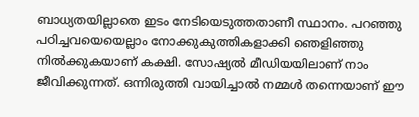ബാധ്യതയില്ലാതെ ഇടം നേടിയെടുത്തതാണീ സ്ഥാനം. പറഞ്ഞു പഠിച്ചവയെയെല്ലാം നോക്കുകുത്തികളാക്കി ഞെളിഞ്ഞു നിൽക്കുകയാണ് കക്ഷി. സോഷ്യൽ മീഡിയയിലാണ് നാം ജീവിക്കുന്നത്. ഒന്നിരുത്തി വായിച്ചാൽ നമ്മൾ തന്നെയാണ് ഈ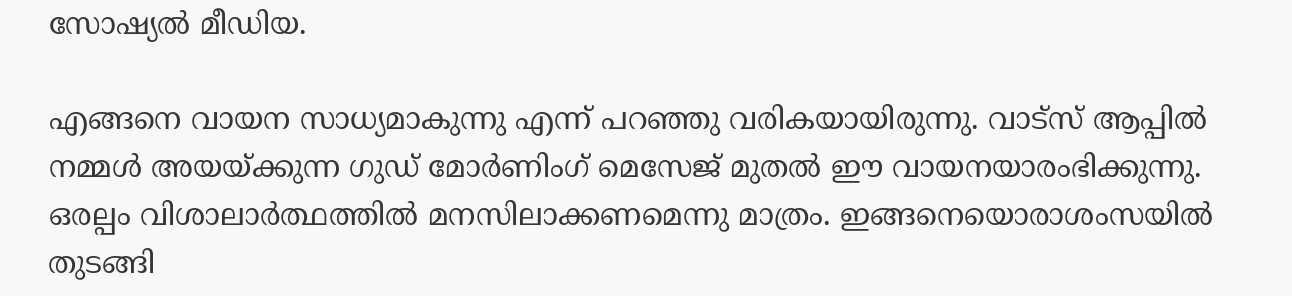സോഷ്യൽ മീഡിയ.

എങ്ങനെ വായന സാധ്യമാകുന്നു എന്ന് പറഞ്ഞു വരികയായിരുന്നു. വാട്സ് ആപ്പിൽ നമ്മൾ അയയ്ക്കുന്ന ഗുഡ് മോർണിംഗ് മെസേജ് മുതൽ ഈ വായനയാരംഭിക്കുന്നു. ഒരല്പം വിശാലാർത്ഥത്തിൽ മനസിലാക്കണമെന്നു മാത്രം. ഇങ്ങനെയൊരാശംസയിൽ തുടങ്ങി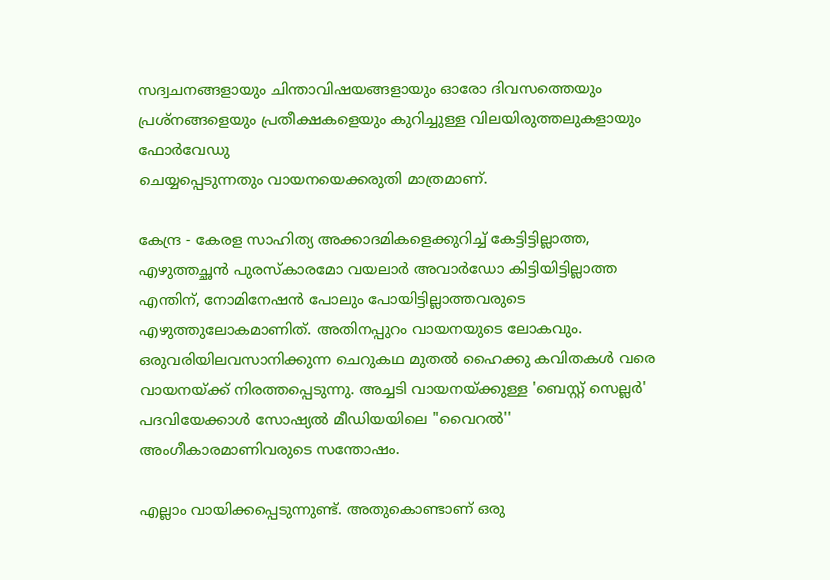സദ്വചനങ്ങളായും ചിന്താവിഷയങ്ങളായും ഓരോ ദിവസത്തെയും പ്രശ്നങ്ങളെയും പ്രതീക്ഷകളെയും കുറിച്ചുള്ള വിലയിരുത്തലുകളായും ഫോർവേഡു
ചെയ്യപ്പെടുന്നതും വായനയെക്കരുതി മാത്രമാണ്.

കേന്ദ്ര - കേരള സാഹിത്യ അക്കാദമികളെക്കുറിച്ച് കേട്ടിട്ടില്ലാത്ത, എഴുത്തച്ഛൻ പുരസ്കാരമോ വയലാർ അവാർഡോ കിട്ടിയിട്ടില്ലാത്ത എന്തിന്, നോമിനേഷൻ പോലും പോയിട്ടില്ലാത്തവരുടെ എഴുത്തുലോകമാണിത്. അതിനപ്പുറം വായനയുടെ ലോകവും. ഒരുവരിയിലവസാനിക്കുന്ന ചെറുകഥ മുതൽ ഹൈക്കു കവിതകൾ വരെ വായനയ്ക്ക് നിരത്തപ്പെടുന്നു. അച്ചടി വായനയ്ക്കുള്ള 'ബെസ്റ്റ് സെല്ലർ' പദവിയേക്കാൾ സോഷ്യൽ മീഡിയയിലെ "വൈറൽ'' അംഗീകാരമാണിവരുടെ സന്തോഷം.

എല്ലാം വായിക്കപ്പെടുന്നുണ്ട്. അതുകൊണ്ടാണ് ഒരു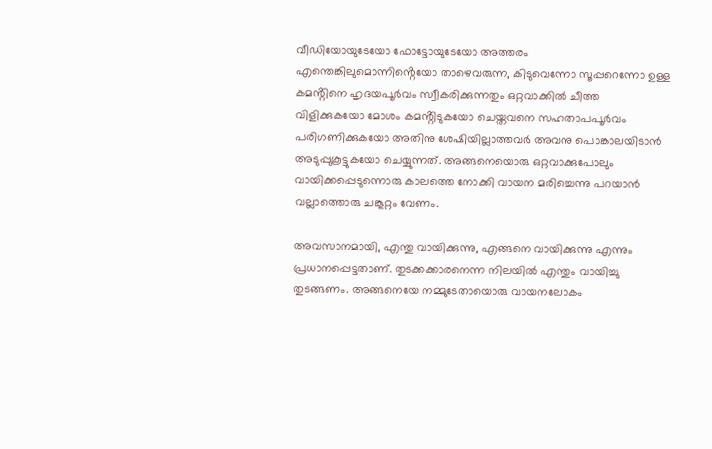വീഡിയോയുടേയോ ഫോട്ടോയുടേയോ അത്തരം എന്തെങ്കിലുമൊന്നിൻ്റെയോ താഴെവരുന്ന, കിടുവെന്നോ സൂപ്പറെന്നോ ഉള്ള കമൻ്റിനെ ഹൃദയപൂർവം സ്വീകരിക്കുന്നതും ഒറ്റവാക്കിൽ ചീത്ത വിളിക്കുകയോ മോശം കമൻ്റിടുകയോ ചെയ്തവനെ സഹതാപപൂർവം പരിഗണിക്കുകയോ അതിനു ശേഷിയില്ലാത്തവർ അവനു പൊങ്കാലയിടാൻ അടുപ്പുകൂട്ടുകയോ ചെയ്യുന്നത്. അങ്ങനെയൊരു ഒറ്റവാക്കുപോലും വായിക്കപ്പെടുന്നൊരു കാലത്തെ നോക്കി വായന മരിച്ചെന്നു പറയാൻ വല്ലാത്തൊരു ചങ്കൂറ്റം വേണം.

അവസാനമായി, എന്തു വായിക്കുന്നു, എങ്ങനെ വായിക്കുന്നു എന്നും പ്രധാനപ്പെട്ടതാണ്. തുടക്കക്കാരനെന്ന നിലയിൽ എന്തും വായിച്ചു തുടങ്ങണം. അങ്ങനെയേ നമ്മുടേതായൊരു വായനലോകം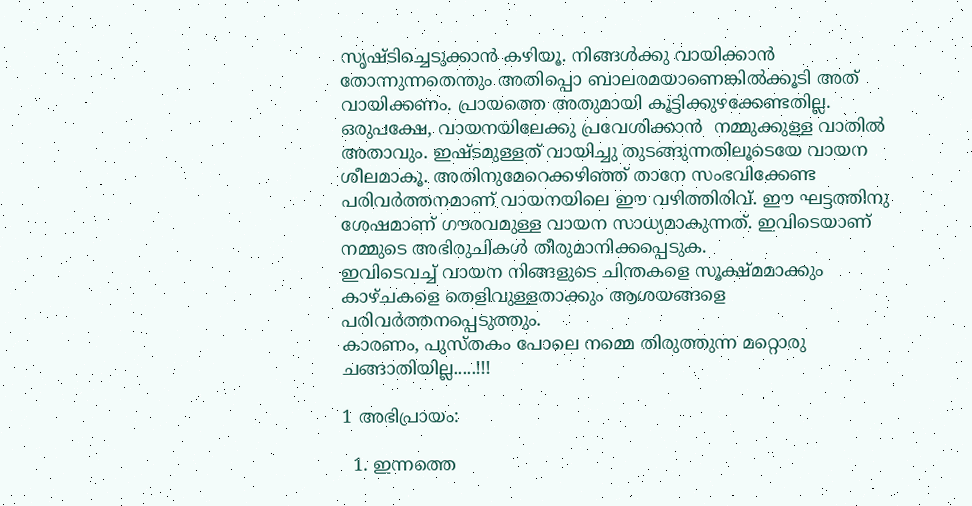സൃഷ്ടിച്ചെടുക്കാൻ കഴിയൂ. നിങ്ങൾക്കു വായിക്കാൻ തോന്നുന്നതെന്തും അതിപ്പൊ ബാലരമയാണെങ്കിൽക്കൂടി അത് വായിക്കണം. പ്രായത്തെ അതുമായി കൂട്ടിക്കുഴക്കേണ്ടതില്ല. ഒരുപക്ഷേ, വായനയിലേക്കു പ്രവേശിക്കാൻ  നമ്മുക്കുള്ള വാതിൽ അതാവും. ഇഷ്ടമുള്ളത് വായിച്ചു തുടങ്ങുന്നതിലൂടെയേ വായന ശീലമാകൂ. അതിനുമേറെക്കഴിഞ്ഞ് താനേ സംഭവിക്കേണ്ട പരിവർത്തനമാണ് വായനയിലെ ഈ വഴിത്തിരിവ്. ഈ ഘട്ടത്തിനു ശേഷമാണ് ഗൗരവമുള്ള വായന സാധ്യമാകുന്നത്. ഇവിടെയാണ് നമ്മുടെ അഭിരുചികൾ തീരുമാനിക്കപ്പെടുക.
ഇവിടെവച്ച് വായന നിങ്ങളുടെ ചിന്തകളെ സൂക്ഷ്മമാക്കും കാഴ്ചകളെ തെളിവുള്ളതാക്കും ആശയങ്ങളെ പരിവർത്തനപ്പെടുത്തും.
കാരണം, പുസ്തകം പോലെ നമ്മെ തിരുത്തുന്ന മറ്റൊരു ചങ്ങാതിയില്ല.....!!!

1 അഭിപ്രായം:

  1. ഇന്നത്തെ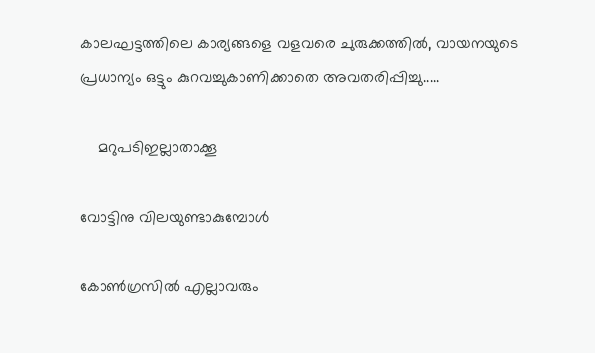കാലഘട്ടത്തിലെ കാര്യങ്ങളെ വളവരെ ചുരുക്കത്തിൽ, വായനയുടെ പ്രധാന്യം ഒട്ടും കുറവച്ചുകാണിക്കാതെ അവതരിപ്പിച്ചു.....

    മറുപടിഇല്ലാതാക്കൂ

വോട്ടിനു വിലയുണ്ടാകുമ്പോൾ

കോൺഗ്രസിൽ എല്ലാവരും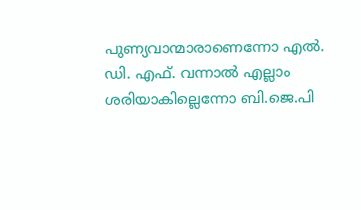പുണ്യവാന്മാരാണെന്നോ എൽ. ഡി. എഫ്. വന്നാൽ എല്ലാം ശരിയാകില്ലെന്നോ ബി.ജെ.പി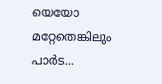യെയോ മറ്റേതെങ്കിലും പാർട...